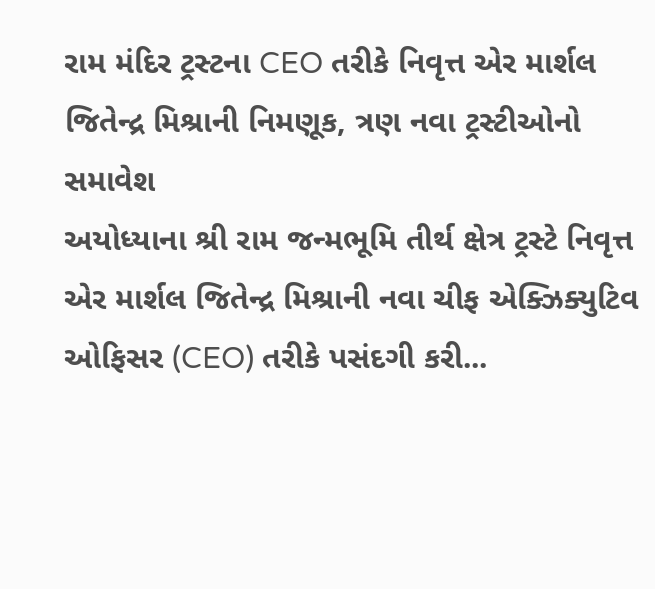રામ મંદિર ટ્રસ્ટના CEO તરીકે નિવૃત્ત એર માર્શલ જિતેન્દ્ર મિશ્રાની નિમણૂક, ત્રણ નવા ટ્રસ્ટીઓનો સમાવેશ
અયોધ્યાના શ્રી રામ જન્મભૂમિ તીર્થ ક્ષેત્ર ટ્રસ્ટે નિવૃત્ત એર માર્શલ જિતેન્દ્ર મિશ્રાની નવા ચીફ એક્ઝિક્યુટિવ ઓફિસર (CEO) તરીકે પસંદગી કરી...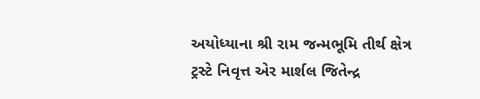અયોધ્યાના શ્રી રામ જન્મભૂમિ તીર્થ ક્ષેત્ર ટ્રસ્ટે નિવૃત્ત એર માર્શલ જિતેન્દ્ર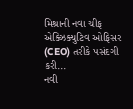મિશ્રાની નવા ચીફ એક્ઝિક્યુટિવ ઓફિસર (CEO) તરીકે પસંદગી કરી...
નવી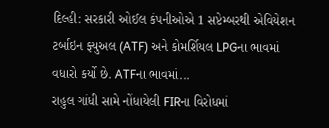દિલ્હી: સરકારી ઓઈલ કંપનીઓએ 1 સપ્ટેમ્બરથી એવિયેશન ટર્બાઇન ફ્યુઅલ (ATF) અને કોમર્શિયલ LPGના ભાવમાં વધારો કર્યો છે. ATFના ભાવમાં...
રાહુલ ગાંધી સામે નોંધાયેલી FIRના વિરોધમાં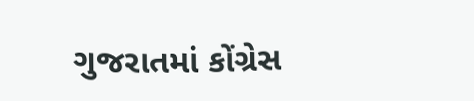ગુજરાતમાં કોંગ્રેસ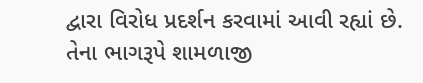દ્વારા વિરોધ પ્રદર્શન કરવામાં આવી રહ્યાં છે. તેના ભાગરૂપે શામળાજી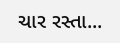ચાર રસ્તા...